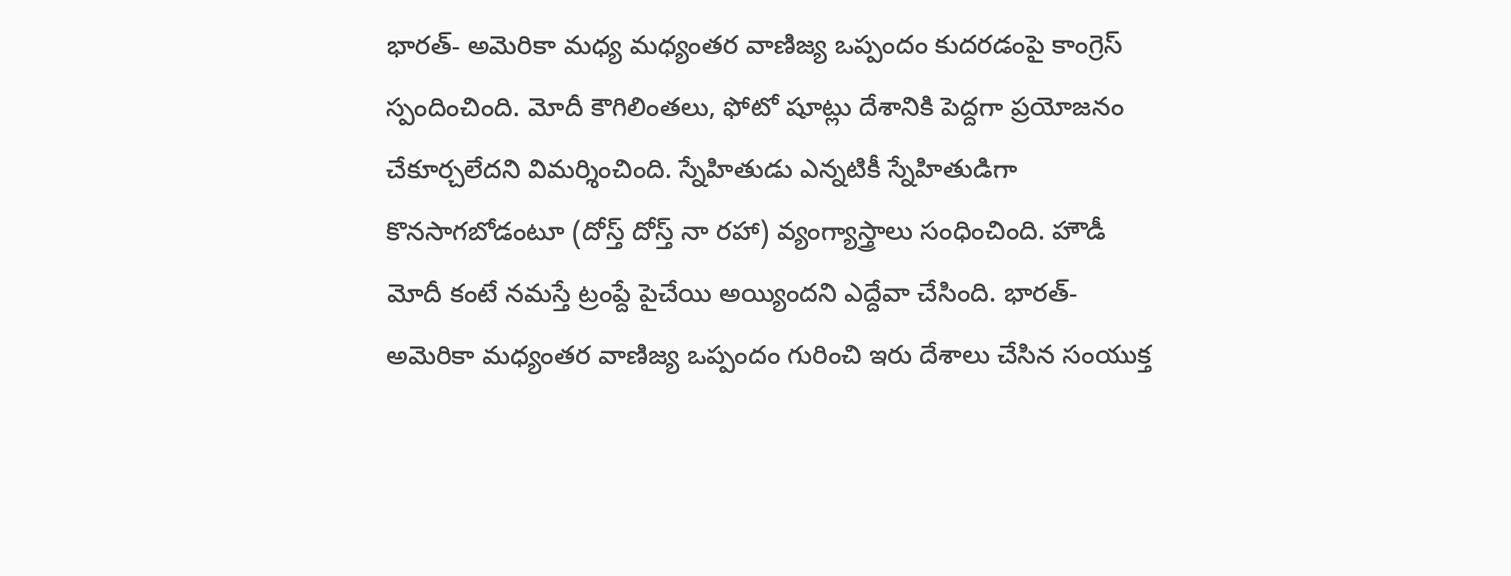భారత్- అమెరికా మధ్య మధ్యంతర వాణిజ్య ఒప్పందం కుదరడంపై కాంగ్రెస్ స్పందించింది. మోదీ కౌగిలింతలు, ఫోటో షూట్లు దేశానికి పెద్దగా ప్రయోజనం చేకూర్చలేదని విమర్శించింది. స్నేహితుడు ఎన్నటికీ స్నేహితుడిగా కొనసాగబోడంటూ (దోస్త్ దోస్త్ నా రహా) వ్యంగ్యాస్త్రాలు సంధించింది. హౌడీ మోదీ కంటే నమస్తే ట్రంప్దే పైచేయి అయ్యిందని ఎద్దేవా చేసింది. భారత్- అమెరికా మధ్యంతర వాణిజ్య ఒప్పందం గురించి ఇరు దేశాలు చేసిన సంయుక్త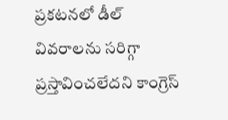ప్రకటనలో డీల్ వివరాలను సరిగ్గా ప్రస్తావించలేదని కాంగ్రెస్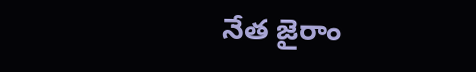నేత జైరాం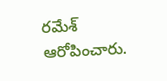రమేశ్ ఆరోపించారు.